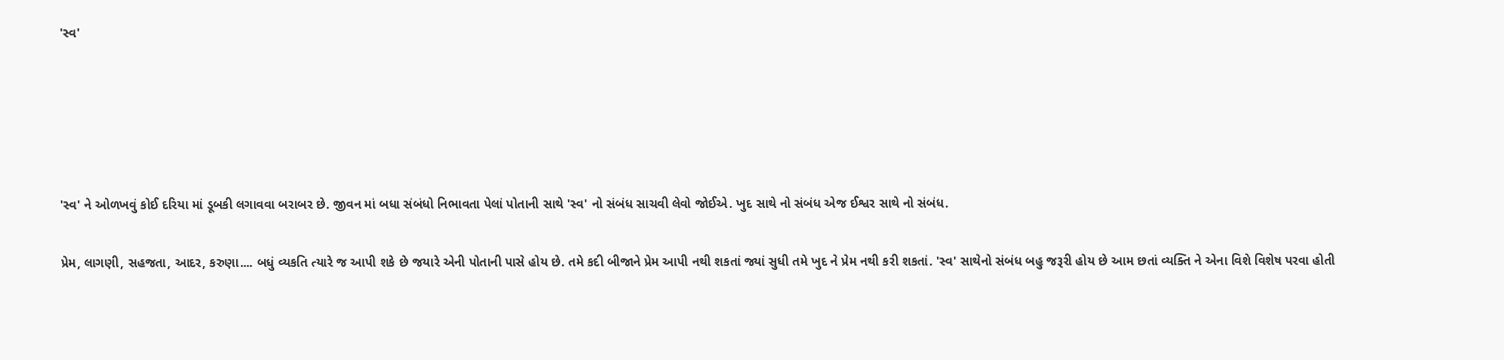'સ્વ'





'સ્વ' ને ઓળખવું કોઈ દરિયા માં ડૂબકી લગાવવા બરાબર છે. જીવન માં બધા સંબંધો નિભાવતા પેલાં પોતાની સાથે 'સ્વ' નો સંબંધ સાચવી લેવો જોઈએ. ખુદ સાથે નો સંબંધ એજ ઈશ્વર સાથે નો સંબંધ.

પ્રેમ, લાગણી, સહજતા, આદર, કરુણા.... બધું વ્યકતિ ત્યારે જ આપી શકે છે જયારે એની પોતાની પાસે હોય છે. તમે કદી બીજાને પ્રેમ આપી નથી શકતાં જ્યાં સુધી તમે ખુદ ને પ્રેમ નથી કરી શકતાં. 'સ્વ' સાથેનો સંબંધ બહુ જરૂરી હોય છે આમ છતાં વ્યક્તિ ને એના વિશે વિશેષ પરવા હોતી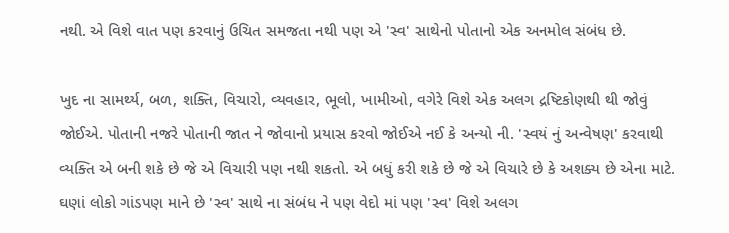નથી. એ વિશે વાત પણ કરવાનું ઉચિત સમજતા નથી પણ એ 'સ્વ' સાથેનો પોતાનો એક અનમોલ સંબંધ છે.

ખુદ ના સામર્થ્ય, બળ, શક્તિ, વિચારો, વ્યવહાર, ભૂલો, ખામીઓ, વગેરે વિશે એક અલગ દ્રષ્ટિકોણથી થી જોવું જોઈએ. પોતાની નજરે પોતાની જાત ને જોવાનો પ્રયાસ કરવો જોઈએ નઈ કે અન્યો ની. 'સ્વયં નું અન્વેષણ' કરવાથી વ્યક્તિ એ બની શકે છે જે એ વિચારી પણ નથી શકતો. એ બધું કરી શકે છે જે એ વિચારે છે કે અશક્ય છે એના માટે. ઘણાં લોકો ગાંડપણ માને છે 'સ્વ' સાથે ના સંબંધ ને પણ વેદો માં પણ 'સ્વ' વિશે અલગ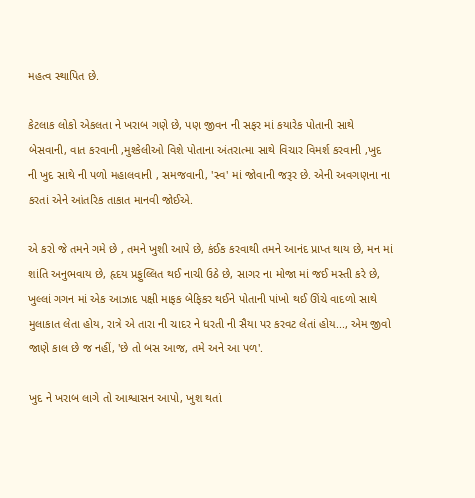મહત્વ સ્થાપિત છે.

કેટલાક લોકો એકલતા ને ખરાબ ગણે છે, પણ જીવન ની સફર માં કયારેક પોતાની સાથે બેસવાની, વાત કરવાની ,મુશ્કેલીઓ વિશે પોતાના અંતરાત્મા સાથે વિચાર વિમર્શ કરવાની ,ખુદ ની ખુદ સાથે ની પળો મહાલવાની , સમજવાની, 'સ્વ' માં જોવાની જરૂર છે. એની અવગણના ના કરતાં એને આંતરિક તાકાત માનવી જોઈએ.

એ કરો જે તમને ગમે છે , તમને ખુશી આપે છે, કંઈક કરવાથી તમને આનંદ પ્રાપ્ત થાય છે, મન માં શાંતિ અનુભવાય છે, હૃદય પ્રફુલ્લિત થઈ નાચી ઉઠે છે, સાગર ના મોજા માં જઈ મસ્તી કરે છે, ખુલ્લાં ગગન માં એક આઝાદ પક્ષી માફક બેફિકર થઈને પોતાની પાંખો થઈ ઊંચે વાદળો સાથે મુલાકાત લેતા હોય, રાત્રે એ તારા ની ચાદર ને ધરતી ની સૈયા પર કરવટ લેતાં હોય..., એમ જીવો જાણે કાલ છે જ નહીં, 'છે તો બસ આજ, તમે અને આ પળ'.

ખુદ ને ખરાબ લાગે તો આશ્વાસન આપો, ખુશ થતાં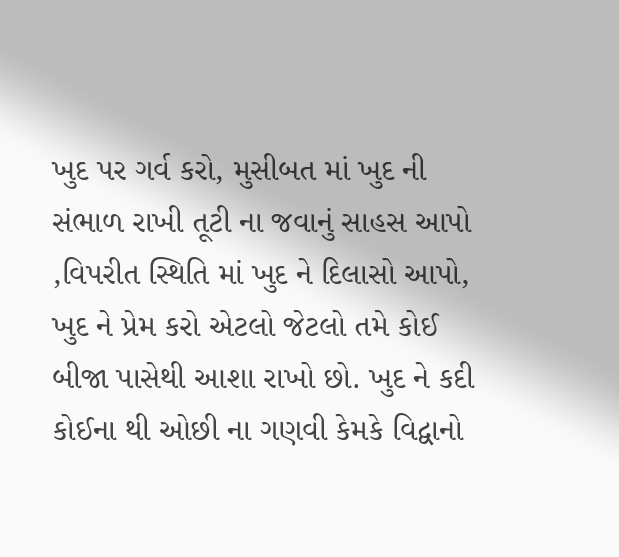ખુદ પર ગર્વ કરો, મુસીબત માં ખુદ ની સંભાળ રાખી તૂટી ના જવાનું સાહસ આપો ,વિપરીત સ્થિતિ માં ખુદ ને દિલાસો આપો, ખુદ ને પ્રેમ કરો એટલો જેટલો તમે કોઈ બીજા પાસેથી આશા રાખો છો. ખુદ ને કદી કોઈના થી ઓછી ના ગણવી કેમકે વિદ્વાનો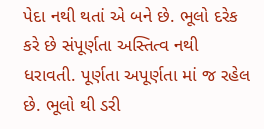પેદા નથી થતાં એ બને છે. ભૂલો દરેક કરે છે સંપૂર્ણતા અસ્તિત્વ નથી ધરાવતી. પૂર્ણતા અપૂર્ણતા માં જ રહેલ છે. ભૂલો થી ડરી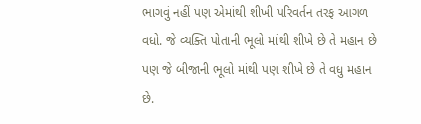ભાગવું નહીં પણ એમાંથી શીખી પરિવર્તન તરફ આગળ વધો. જે વ્યક્તિ પોતાની ભૂલો માંથી શીખે છે તે મહાન છે પણ જે બીજાની ભૂલો માંથી પણ શીખે છે તે વધુ મહાન છે.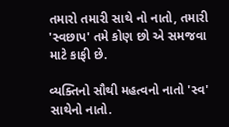તમારો તમારી સાથે નો નાતો, તમારી 'સ્વછાપ' તમે કોણ છો એ સમજવા માટે કાફી છે.

વ્યક્તિનો સૌથી મહત્વનો નાતો 'સ્વ' સાથેનો નાતો.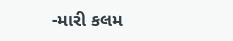-મારી કલમ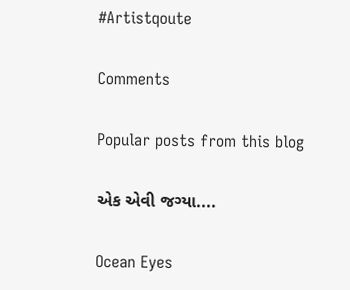#Artistqoute

Comments

Popular posts from this blog

એક એવી જગ્યા....

Ocean Eyes